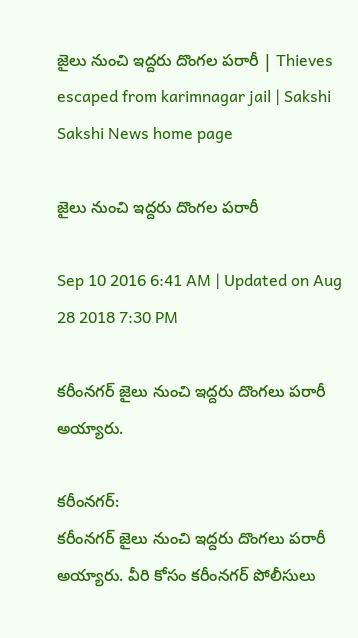జైలు నుంచి ఇద్దరు దొంగల పరారీ | Thieves escaped from karimnagar jail | Sakshi
Sakshi News home page

జైలు నుంచి ఇద్దరు దొంగల పరారీ

Sep 10 2016 6:41 AM | Updated on Aug 28 2018 7:30 PM

కరీంనగర్ జైలు నుంచి ఇద్దరు దొంగలు పరారీ అయ్యారు.

కరీంనగర్:
కరీంనగర్ జైలు నుంచి ఇద్దరు దొంగలు పరారీ అయ్యారు. వీరి కోసం కరీంనగర్ పోలీసులు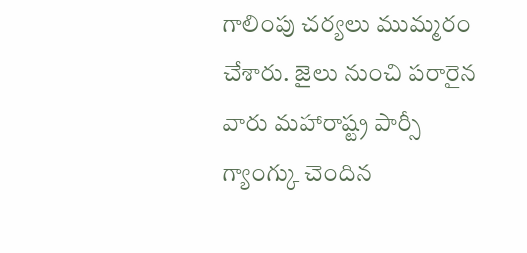గాలింపు చర్యలు ముమ్మరం చేశారు. జైలు నుంచి పరారైన వారు మహారాష్ట్ర పార్సీ గ్యాంగ్కు చెందిన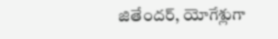జితేందర్, యోగేశ్లుగా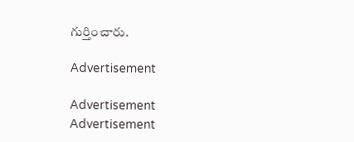గుర్తించారు.

Advertisement

Advertisement
Advertisement